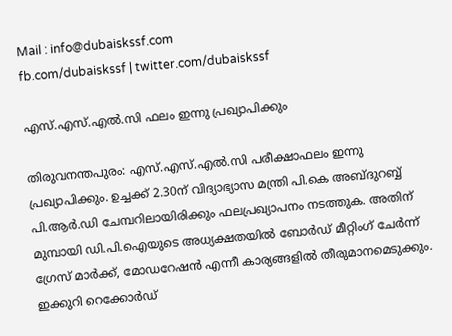Mail : info@dubaiskssf.com
fb.com/dubaiskssf | twitter.com/dubaiskssf

എസ്.എസ്.എല്‍.സി ഫലം ഇന്നു പ്രഖ്യാപിക്കും

തിരുവനന്തപുരം: എസ്.എസ്.എല്‍.സി പരീക്ഷാഫലം ഇന്നു പ്രഖ്യാപിക്കും. ഉച്ചക്ക് 2.30ന് വിദ്യാഭ്യാസ മന്ത്രി പി.കെ അബ്ദുറബ്ബ് പി.ആര്‍.ഡി ചേമ്പറിലായിരിക്കും ഫലപ്രഖ്യാപനം നടത്തുക. അതിന് മുമ്പായി ഡി.പി.ഐയുടെ അധ്യക്ഷതയില്‍ ബോര്‍ഡ് മീറ്റിംഗ് ചേര്‍ന്ന് ഗ്രേസ് മാര്‍ക്ക്, മോഡറേഷന്‍ എന്നീ കാര്യങ്ങളില്‍ തീരുമാനമെടുക്കും. ഇക്കുറി റെക്കോര്‍ഡ്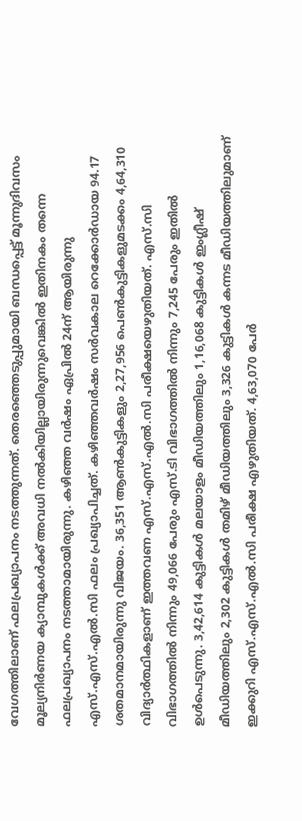വേഗത്തിലാണ് ഫലപ്രഖ്യാപനം നടത്തുന്നത്. തെരഞ്ഞെടുപ്പുമായി ബന്ധപ്പെട്ട് മൂന്നുദിവസം മൂല്യനിര്‍ണയ ക്യാമ്പുകള്‍ക്ക് അവധി നല്‍കിയില്ലായിരുന്നുവെങ്കില്‍ ഇതിനകം തന്നെ ഫലപ്രഖ്യാപനം നടത്താമായിരുന്നു. കഴിഞ്ഞ വര്‍ഷം ഏപ്രില്‍ 24ന് ആയിരുന്നു എസ്.എസ്.എല്‍.സി ഫലം പ്രഖ്യാപിച്ചത്. കഴിഞ്ഞവര്‍ഷം സര്‍വകാല റെക്കോര്‍ഡായ 94.17 ശതമാനമായിരുന്നു വിജയം. 36,351 ആണ്‍കുട്ടികളും 2,27,956 പെണ്‍കുട്ടികളുമടക്കം 4,64,310 വിദ്യാര്‍ത്ഥികളാണ് ഇത്തവണ എസ്.എസ്.എല്‍.സി പരീക്ഷയെഴുതിയത്. എസ്.സി വിഭാഗത്തില്‍ നിന്നും 49,066 പേരും എസ്.ടി വിഭാഗത്തില്‍ നിന്നും 7,245 പേരും ഇതില്‍ ഉള്‍പെടുന്നു. 3,42,614 കുട്ടികള്‍ മലയാളം മീഡിയത്തിലും 1,16,068 കുട്ടികള്‍ ഇംഗ്ലീഷ് മീഡിയത്തിലും 2,302 കുട്ടികള്‍ തമിഴ് മീഡിയത്തിലും 3,326 കുട്ടികള്‍ കന്നട മീഡിയത്തിലുമാണ് ഇക്കുറി എസ്.എസ്.എല്‍.സി പരീക്ഷ എഴുതിയത്. 4,63,070 പേര്‍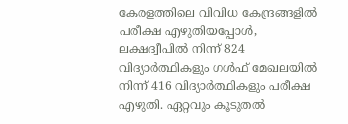കേരളത്തിലെ വിവിധ കേന്ദ്രങ്ങളില്‍ പരീക്ഷ എഴുതിയപ്പോള്‍, ലക്ഷദ്വീപില്‍ നിന്ന് 824 വിദ്യാര്‍ത്ഥികളും ഗള്‍ഫ് മേഖലയില്‍ നിന്ന് 416 വിദ്യാര്‍ത്ഥികളും പരീക്ഷ എഴുതി. ഏറ്റവും കൂടുതല്‍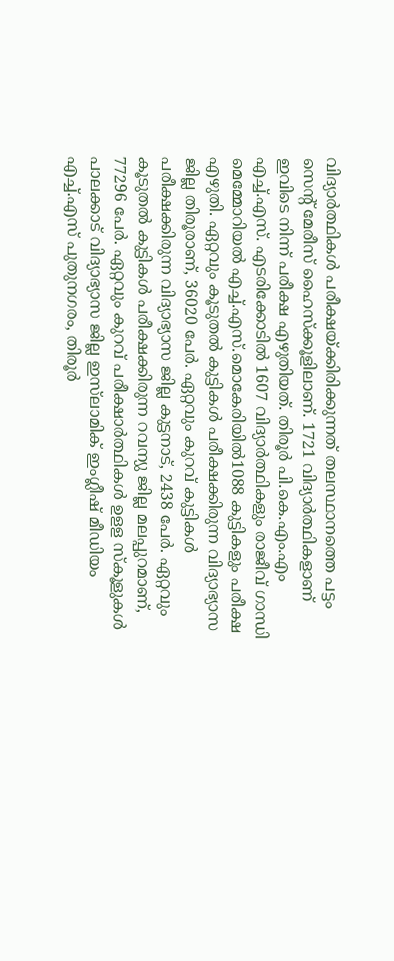വിദ്യാര്‍ത്ഥികള്‍ പരീക്ഷയ്ക്കിരിക്കുന്നത് തലസ്ഥാനത്തെ പട്ടം സെന്റ് മേരീസ് ഹൈസ്‌ക്കൂളിലാണ്. 1721 വിദ്യാര്‍ത്ഥികളാണ് ഇവിടെ നിന്ന് പരീക്ഷ എഴുതിയത്. തിരൂര്‍ പി.കെ.എം.എം എച്ച്.എസ്. എടരിക്കോടില്‍ 1607 വിദ്യാര്‍ത്ഥികളും രാജീവ് ഗാന്ധി മെമ്മോറിയല്‍ എച്ച്.എസ്.മൊകേരിയില്‍1088 കുട്ടികളും പരീക്ഷ എഴുതി. ഏറ്റവും കൂടുതല്‍ കുട്ടികള്‍ പരീക്ഷക്കിരുന്ന വിദ്യാഭ്യാസ ജില്ല തിരൂരാണ്, 36020 പേര്‍. ഏറ്റവും കുറവ് കുട്ടികള്‍ പരീക്ഷക്കിരുന്ന വിദ്യാഭ്യാസ ജില്ല കുട്ടനാട്, 2438 പേര്‍. ഏറ്റവും കൂടുതല്‍ കുട്ടികള്‍ പരീക്ഷക്കിരുന്ന റവന്യു ജില്ല മലപ്പുറമാണ്, 77296 പേര്‍. ഏറ്റവും കുറവ് പരീക്ഷാര്‍ത്ഥികള്‍ ഉളള സ്‌കൂളുകള്‍ പാലക്കാട് വിദ്യാഭ്യാസ ജില്ല ഇസ്‌ലാമിക് ഇംഗ്ലീഷ് മീഡിയം എച്ച്.എസ് പുതുനഗരം, തിരൂര്‍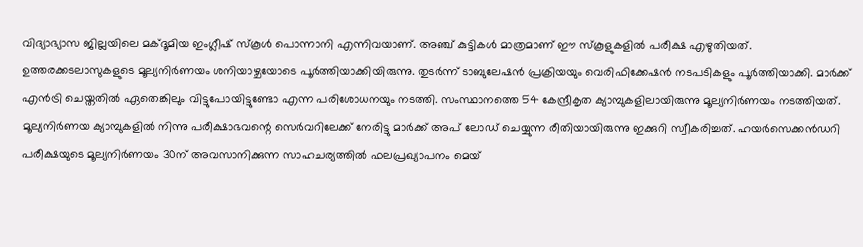വിദ്യാഭ്യാസ ജില്ലയിലെ മക്ദൂമിയ ഇംഗ്ലീഷ് സ്‌കൂള്‍ പൊന്നാനി എന്നിവയാണ്. അഞ്ച് കുട്ടികള്‍ മാത്രമാണ് ഈ സ്‌കൂളുകളില്‍ പരീക്ഷ എഴുതിയത്. ഉത്തരക്കടലാസുകളുടെ മൂല്യനിര്‍ണയം ശനിയാഴ്ചയോടെ പൂര്‍ത്തിയാക്കിയിരുന്നു. തുടര്‍ന്ന് ടാബുലേഷന്‍ പ്രക്രിയയും വെരിഫിക്കേഷന്‍ നടപടികളും പൂര്‍ത്തിയാക്കി. മാര്‍ക്ക് എന്‍ട്രി ചെയ്തതില്‍ ഏതെങ്കിലും വിട്ടുപോയിട്ടുണ്ടോ എന്ന പരിശോധനയും നടത്തി. സംസ്ഥാനത്തെ 54 കേന്ദ്രീകൃത ക്യാമ്പുകളിലായിരുന്നു മൂല്യനിര്‍ണയം നടത്തിയത്. മൂല്യനിര്‍ണയ ക്യാമ്പുകളില്‍ നിന്നു പരീക്ഷാഭവന്റെ സെര്‍വറിലേക്ക് നേരിട്ടു മാര്‍ക്ക് അപ് ലോഡ് ചെയ്യുന്ന രീതിയായിരുന്നു ഇക്കുറി സ്വീകരിച്ചത്. ഹയര്‍സെക്കന്‍ഡറി പരീക്ഷയുടെ മൂല്യനിര്‍ണയം 30ന് അവസാനിക്കുന്ന സാഹചര്യത്തില്‍ ഫലപ്രഖ്യാപനം മെയ്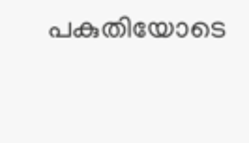പകുതിയോടെ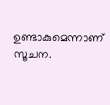ഉണ്ടാകുമെന്നാണ് സൂചന.